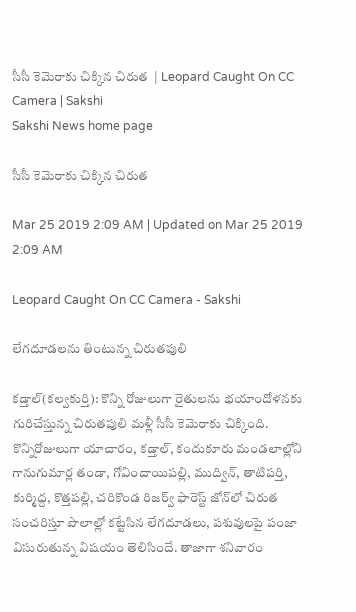సీసీ కెమెరాకు చిక్కిన చిరుత  | Leopard Caught On CC Camera | Sakshi
Sakshi News home page

సీసీ కెమెరాకు చిక్కిన చిరుత

Mar 25 2019 2:09 AM | Updated on Mar 25 2019 2:09 AM

Leopard Caught On CC Camera - Sakshi

లేగదూడలను తింటున్న చిరుతపులి

కడ్తాల్‌(కల్వకుర్తి): కొన్ని రోజులుగా రైతులను భయాందోళనకు గురిచేస్తున్న చిరుతపులి మళ్లీ సీసీ కెమెరాకు చిక్కింది. కొన్నిరోజులుగా యాచారం, కడ్తాల్, కందుకూరు మండలాల్లోని గానుగుమార్ల తండా, గోవిందాయిపల్లి, ముద్విన్, తాటిపర్తి, కుర్మిద్ద, కొత్తపల్లి, చరికొండ రిజర్వ్‌ ఫారెస్ట్‌ జోన్‌లో చిరుత సంచరిస్తూ పొలాల్లో కట్టేసిన లేగదూడలు, పశువులపై పంజా విసురుతున్న విషయం తెలిసిందే. తాజాగా శనివారం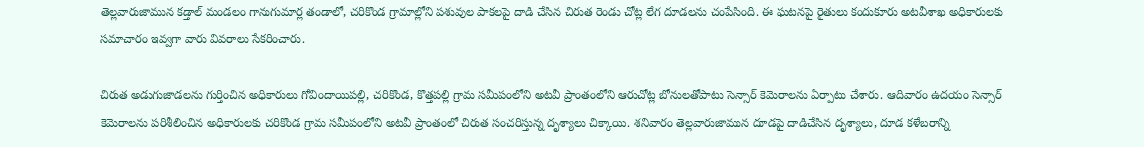తెల్లవారుజామున కడ్తాల్‌ మండలం గానుగుమార్ల తండాలో, చరికొండ గ్రామాల్లోని పశువుల పాకలపై దాడి చేసిన చిరుత రెండు చోట్ల లేగ దూడలను చంపేసింది. ఈ ఘటనపై రైతులు కందుకూరు అటవీశాఖ అధికారులకు సమాచారం ఇవ్వగా వారు వివరాలు సేకరించారు.

చిరుత అడుగుజాడలను గుర్తించిన అధికారులు గోవిందాయిపల్లి, చరికొండ, కొత్తపల్లి గ్రామ సమీపంలోని అటవీ ప్రాంతంలోని ఆరుచోట్ల బోనులతోపాటు సెన్సార్‌ కెమెరాలను ఏర్పాటు చేశారు. ఆదివారం ఉదయం సెన్సార్‌ కెమెరాలను పరిశీలించిన అధికారులకు చరికొండ గ్రామ సమీపంలోని అటవీ ప్రాంతంలో చిరుత సంచరిస్తున్న దృశ్యాలు చిక్కాయి. శనివారం తెల్లవారుజామున దూడపై దాడిచేసిన దృశ్యాలు, దూడ కళేబరాన్ని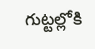గుట్టల్లోకి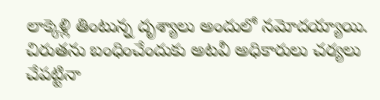లాక్కెళ్లి తింటున్న దృశ్యాలు అందులో నమోదయ్యాయి. చిరుతను బంధించేందుకు అటవీ అధికారులు చర్యలు చేపట్టినా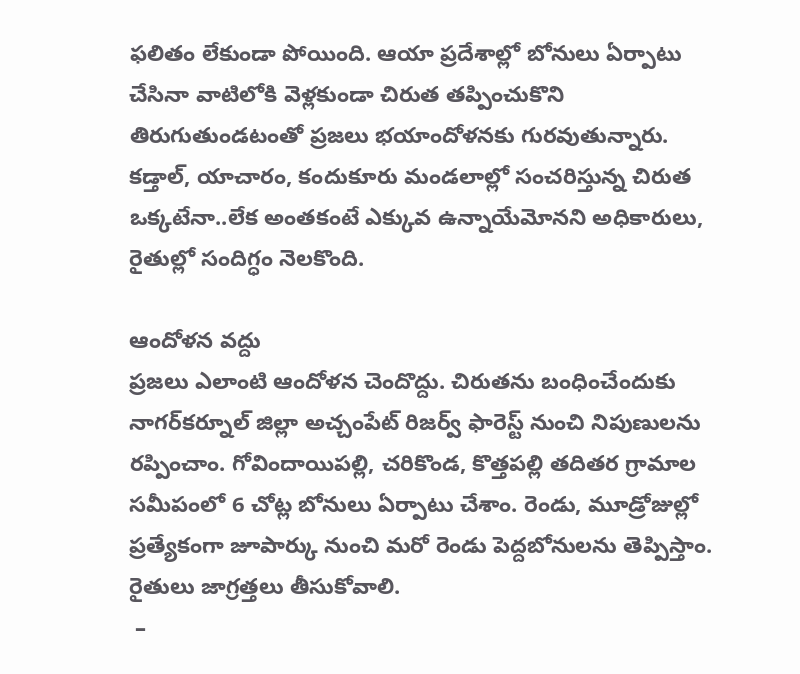ఫలితం లేకుండా పోయింది. ఆయా ప్రదేశాల్లో బోనులు ఏర్పాటు చేసినా వాటిలోకి వెళ్లకుండా చిరుత తప్పించుకొని తిరుగుతుండటంతో ప్రజలు భయాందోళనకు గురవుతున్నారు. కడ్తాల్, యాచారం, కందుకూరు మండలాల్లో సంచరిస్తున్న చిరుత ఒక్కటేనా..లేక అంతకంటే ఎక్కువ ఉన్నాయేమోనని అధికారులు, రైతుల్లో సందిగ్ధం నెలకొంది.

ఆందోళన వద్దు
ప్రజలు ఎలాంటి ఆందోళన చెందొద్దు. చిరుతను బంధించేందుకు నాగర్‌కర్నూల్‌ జిల్లా అచ్చంపేట్‌ రిజర్వ్‌ ఫారెస్ట్‌ నుంచి నిపుణులను రప్పించాం. గోవిందాయిపల్లి, చరికొండ, కొత్తపల్లి తదితర గ్రామాల సమీపంలో 6 చోట్ల బోనులు ఏర్పాటు చేశాం. రెండు, మూడ్రోజుల్లో ప్రత్యేకంగా జూపార్కు నుంచి మరో రెండు పెద్దబోనులను తెప్పిస్తాం. రైతులు జాగ్రత్తలు తీసుకోవాలి.
 –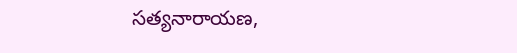సత్యనారాయణ,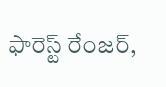ఫారెస్ట్‌ రేంజర్,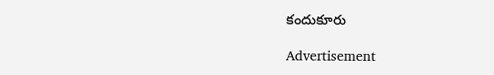కందుకూరు

Advertisement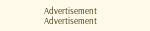Advertisement
Advertisement